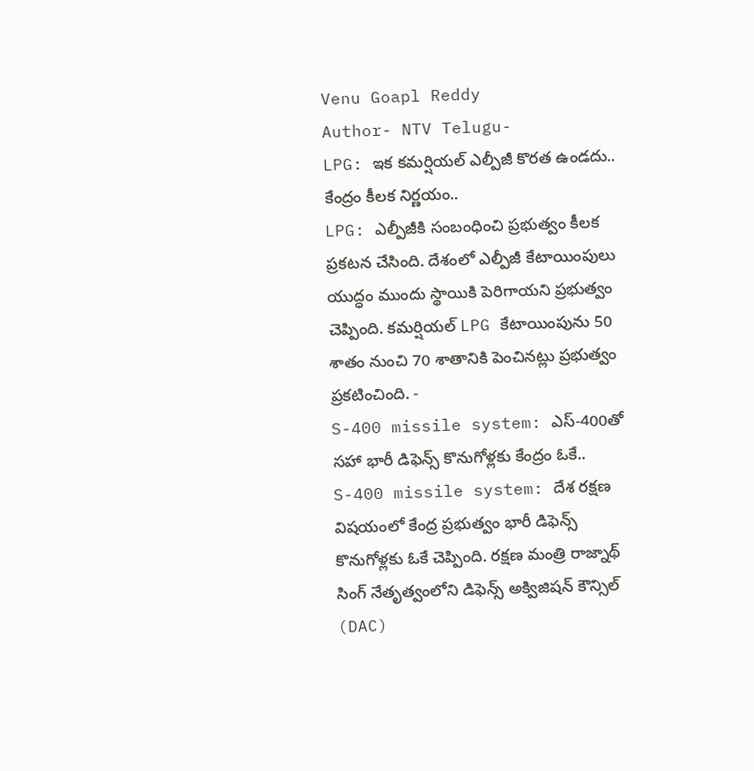Venu Goapl Reddy
Author- NTV Telugu-
LPG: ఇక కమర్షియల్ ఎల్పీజీ కొరత ఉండదు.. కేంద్రం కీలక నిర్ణయం..
LPG: ఎల్పీజీకి సంబంధించి ప్రభుత్వం కీలక ప్రకటన చేసింది. దేశంలో ఎల్పీజీ కేటాయింపులు యుద్ధం ముందు స్థాయికి పెరిగాయని ప్రభుత్వం చెప్పింది. కమర్షియల్ LPG కేటాయింపును 50 శాతం నుంచి 70 శాతానికి పెంచినట్లు ప్రభుత్వం ప్రకటించింది. -
S-400 missile system: ఎస్-400తో సహా భారీ డిఫెన్స్ కొనుగోళ్లకు కేంద్రం ఓకే..
S-400 missile system: దేశ రక్షణ విషయంలో కేంద్ర ప్రభుత్వం భారీ డిఫెన్స్ కొనుగోళ్లకు ఓకే చెప్పింది. రక్షణ మంత్రి రాజ్నాథ్ సింగ్ నేతృత్వంలోని డిఫెన్స్ అక్విజిషన్ కౌన్సిల్ (DAC)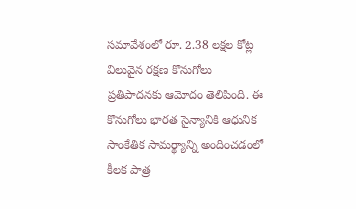సమావేశంలో రూ. 2.38 లక్షల కోట్ల విలువైన రక్షణ కొనుగోలు ప్రతిపాదనకు ఆమోదం తెలిపింది. ఈ కొనుగోలు భారత సైన్యానికి ఆధునిక సాంకేతిక సామర్థ్యాన్ని అందించడంలో కీలక పాత్ర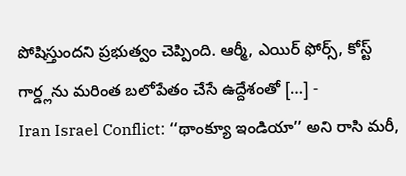పోషిస్తుందని ప్రభుత్వం చెప్పింది. ఆర్మీ, ఎయిర్ ఫోర్స్, కోస్ట్ గార్డ్లను మరింత బలోపేతం చేసే ఉద్దేశంతో […] -
Iran Israel Conflict: ‘‘థాంక్యూ ఇండియా’’ అని రాసి మరీ,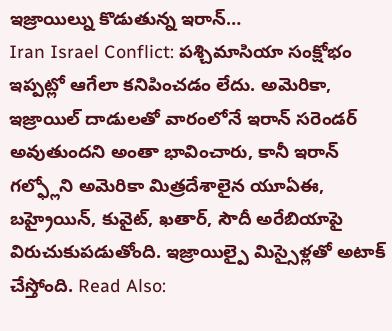ఇజ్రాయిల్ను కొడుతున్న ఇరాన్…
Iran Israel Conflict: పశ్చిమాసియా సంక్షోభం ఇప్పట్లో ఆగేలా కనిపించడం లేదు. అమెరికా, ఇజ్రాయిల్ దాడులతో వారంలోనే ఇరాన్ సరెండర్ అవుతుందని అంతా భావించారు, కానీ ఇరాన్ గల్ఫ్లోని అమెరికా మిత్రదేశాలైన యూఏఈ, బహ్రైయిన్, కువైట్, ఖతార్, సౌదీ అరేబియాపై విరుచుకుపడుతోంది. ఇజ్రాయిల్పై మిస్సైళ్లతో అటాక్ చేస్తోంది. Read Also: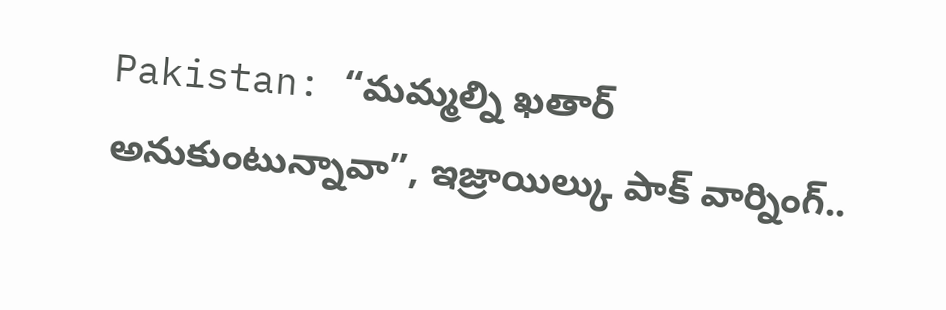Pakistan: “మమ్మల్ని ఖతార్ అనుకుంటున్నావా”, ఇజ్రాయిల్కు పాక్ వార్నింగ్..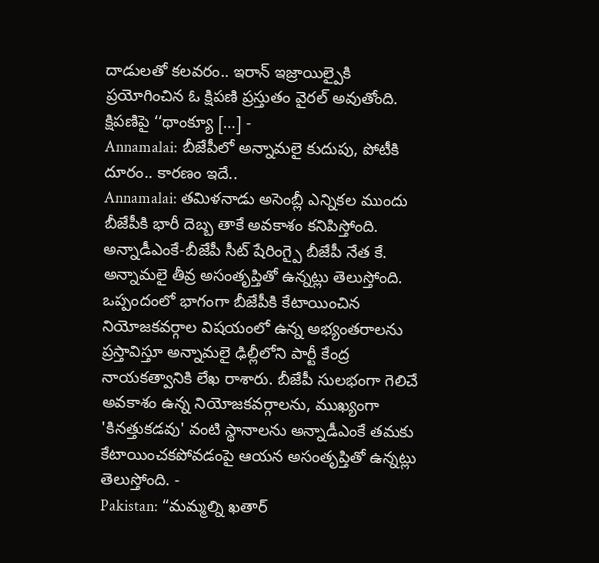దాడులతో కలవరం.. ఇరాన్ ఇజ్రాయిల్పైకి ప్రయోగించిన ఓ క్షిపణి ప్రస్తుతం వైరల్ అవుతోంది. క్షిపణిపై ‘‘థాంక్యూ […] -
Annamalai: బీజేపీలో అన్నామలై కుదుపు, పోటీకి దూరం.. కారణం ఇదే..
Annamalai: తమిళనాడు అసెంబ్లీ ఎన్నికల ముందు బీజేపీకి భారీ దెబ్బ తాకే అవకాశం కనిపిస్తోంది. అన్నాడీఎంకే-బీజేపీ సీట్ షేరింగ్పై బీజేపీ నేత కే. అన్నామలై తీవ్ర అసంతృప్తితో ఉన్నట్లు తెలుస్తోంది. ఒప్పందంలో భాగంగా బీజేపీకి కేటాయించిన నియోజకవర్గాల విషయంలో ఉన్న అభ్యంతరాలను ప్రస్తావిస్తూ అన్నామలై ఢిల్లీలోని పార్టీ కేంద్ర నాయకత్వానికి లేఖ రాశారు. బీజేపీ సులభంగా గెలిచే అవకాశం ఉన్న నియోజకవర్గాలను, ముఖ్యంగా 'కినత్తుకడవు' వంటి స్థానాలను అన్నాడీఎంకే తమకు కేటాయించకపోవడంపై ఆయన అసంతృప్తితో ఉన్నట్లు తెలుస్తోంది. -
Pakistan: “మమ్మల్ని ఖతార్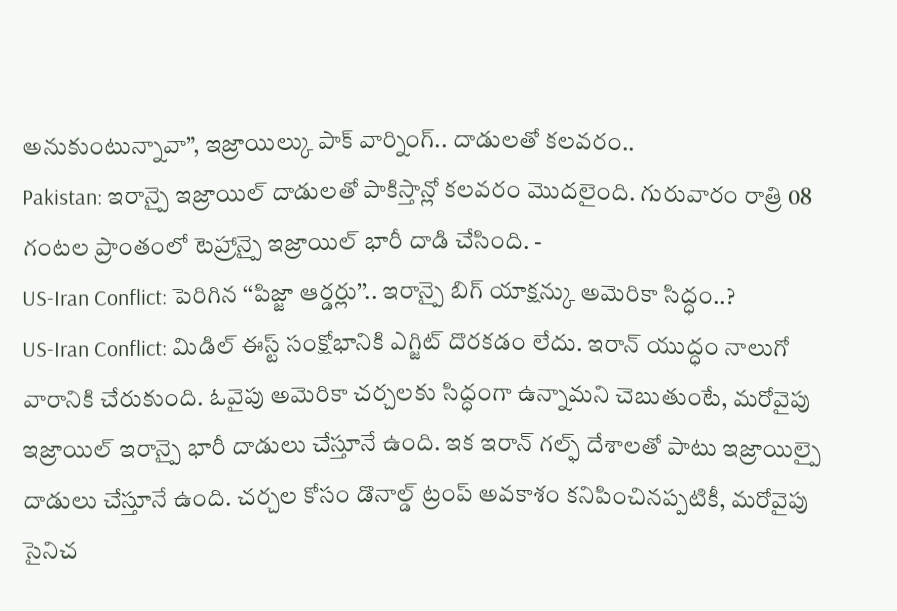అనుకుంటున్నావా”, ఇజ్రాయిల్కు పాక్ వార్నింగ్.. దాడులతో కలవరం..
Pakistan: ఇరాన్పై ఇజ్రాయిల్ దాడులతో పాకిస్తాన్లో కలవరం మొదలైంది. గురువారం రాత్రి 08 గంటల ప్రాంతంలో టెహ్రాన్పై ఇజ్రాయిల్ భారీ దాడి చేసింది. -
US-Iran Conflict: పెరిగిన ‘‘పిజ్జా ఆర్డర్లు’’.. ఇరాన్పై బిగ్ యాక్షన్కు అమెరికా సిద్ధం..?
US-Iran Conflict: మిడిల్ ఈస్ట్ సంక్షోభానికి ఎగ్జిట్ దొరకడం లేదు. ఇరాన్ యుద్ధం నాలుగో వారానికి చేరుకుంది. ఓవైపు అమెరికా చర్చలకు సిద్ధంగా ఉన్నామని చెబుతుంటే, మరోవైపు ఇజ్రాయిల్ ఇరాన్పై భారీ దాడులు చేస్తూనే ఉంది. ఇక ఇరాన్ గల్ఫ్ దేశాలతో పాటు ఇజ్రాయిల్పై దాడులు చేస్తూనే ఉంది. చర్చల కోసం డొనాల్డ్ ట్రంప్ అవకాశం కనిపించినప్పటికీ, మరోవైపు సైనిచ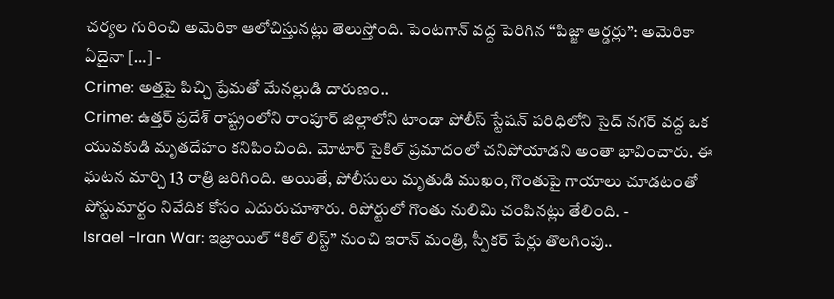చర్యల గురించి అమెరికా ఆలోచిస్తునట్లు తెలుస్తోంది. పెంటగాన్ వద్ద పెరిగిన ‘‘పిజ్జా ఆర్డర్లు’’: అమెరికా ఏదైనా […] -
Crime: అత్తపై పిచ్చి ప్రేమతో మేనల్లుడి దారుణం..
Crime: ఉత్తర్ ప్రదేశ్ రాష్ట్రంలోని రాంపూర్ జిల్లాలోని టాండా పోలీస్ స్టేషన్ పరిధిలోని సైద్ నగర్ వద్ద ఒక యువకుడి మృతదేహం కనిపించింది. మోటార్ సైకిల్ ప్రమాదంలో చనిపోయాడని అంతా భావించారు. ఈ ఘటన మార్చి 13 రాత్రి జరిగింది. అయితే, పోలీసులు మృతుడి ముఖం, గొంతుపై గాయాలు చూడటంతో పోస్టుమార్టం నివేదిక కోసం ఎదురుచూశారు. రిపోర్టులో గొంతు నులిమి చంపినట్లు తేలింది. -
Israel -Iran War: ఇజ్రాయిల్ “కిల్ లిస్ట్” నుంచి ఇరాన్ మంత్రి, స్పీకర్ పేర్లు తొలగింపు..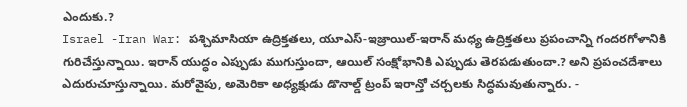ఎందుకు.?
Israel -Iran War: పశ్చిమాసియా ఉద్రిక్తతలు, యూఎస్-ఇజ్రాయిల్-ఇరాన్ మధ్య ఉద్రిక్తతలు ప్రపంచాన్ని గందరగోళానికి గురిచేస్తున్నాయి. ఇరాన్ యుద్ధం ఎప్పుడు ముగుస్తుందా, ఆయిల్ సంక్షోభానికి ఎప్పుడు తెరపడుతుందా.? అని ప్రపంచదేశాలు ఎదురుచూస్తున్నాయి. మరోవైపు, అమెరికా అధ్యక్షుడు డొనాల్డ్ ట్రంప్ ఇరాన్తో చర్చలకు సిద్ధమవుతున్నారు. -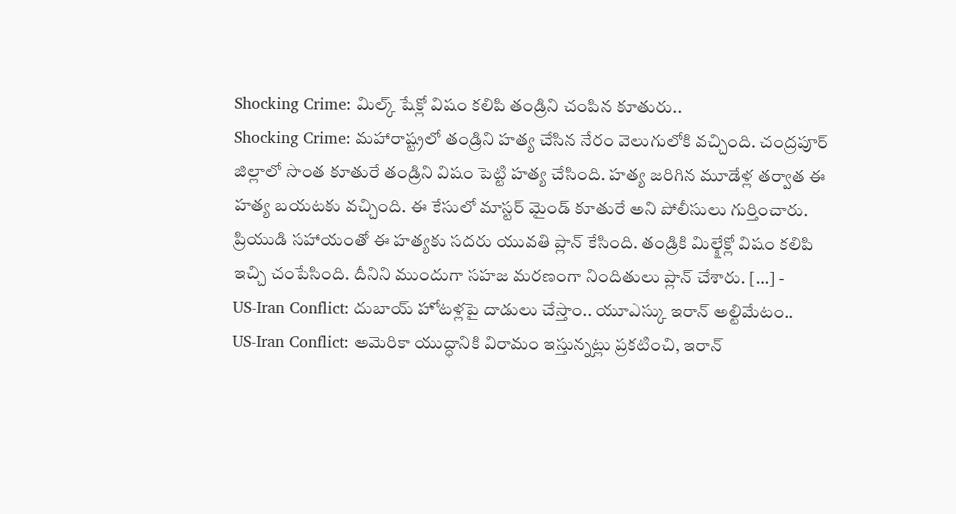Shocking Crime: మిల్క్ షేక్లో విషం కలిపి తండ్రిని చంపిన కూతురు..
Shocking Crime: మహారాష్ట్రలో తండ్రిని హత్య చేసిన నేరం వెలుగులోకి వచ్చింది. చంద్రపూర్ జిల్లాలో సొంత కూతురే తండ్రిని విషం పెట్టి హత్య చేసింది. హత్య జరిగిన మూడేళ్ల తర్వాత ఈ హత్య బయటకు వచ్చింది. ఈ కేసులో మాస్టర్ మైండ్ కూతురే అని పోలీసులు గుర్తించారు. ప్రియుడి సహాయంతో ఈ హత్యకు సదరు యువతి ప్లాన్ కేసింది. తండ్రికి మిల్క్షేక్లో విషం కలిపి ఇచ్చి చంపేసింది. దీనిని ముందుగా సహజ మరణంగా నిందితులు ప్లాన్ చేశారు. […] -
US-Iran Conflict: దుబాయ్ హోటళ్లపై దాడులు చేస్తాం.. యూఎస్కు ఇరాన్ అల్టిమేటం..
US-Iran Conflict: అమెరికా యుద్ధానికి విరామం ఇస్తున్నట్లు ప్రకటించి, ఇరాన్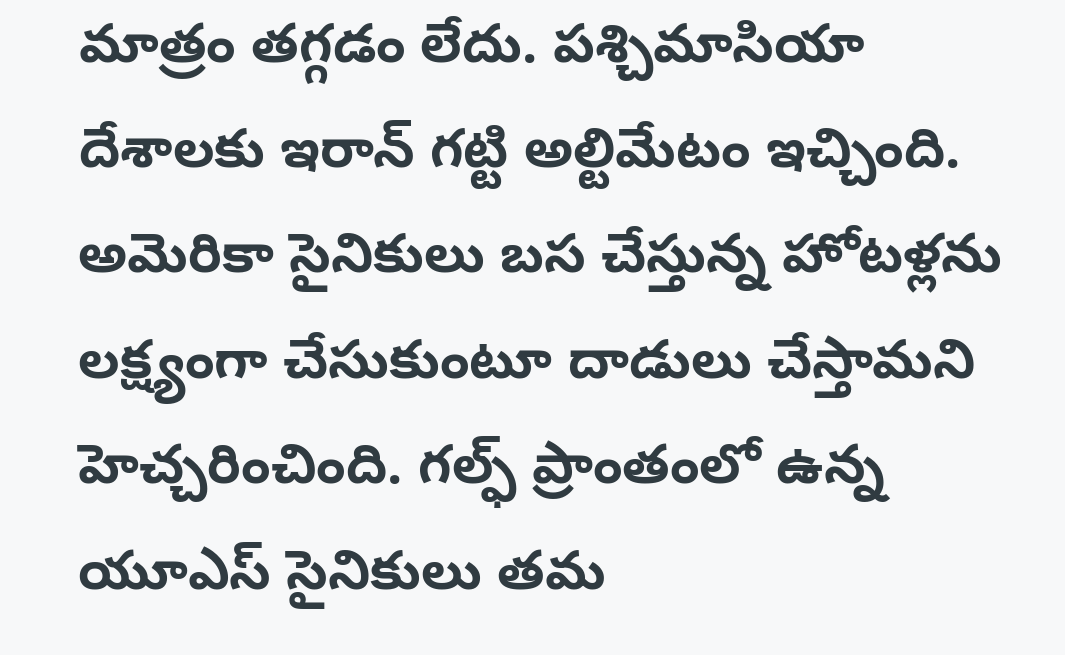మాత్రం తగ్గడం లేదు. పశ్చిమాసియా దేశాలకు ఇరాన్ గట్టి అల్టిమేటం ఇచ్చింది. అమెరికా సైనికులు బస చేస్తున్న హోటళ్లను లక్ష్యంగా చేసుకుంటూ దాడులు చేస్తామని హెచ్చరించింది. గల్ఫ్ ప్రాంతంలో ఉన్న యూఎస్ సైనికులు తమ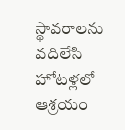స్థావరాలను వదిలేసి హోటళ్లలో ఆశ్రయం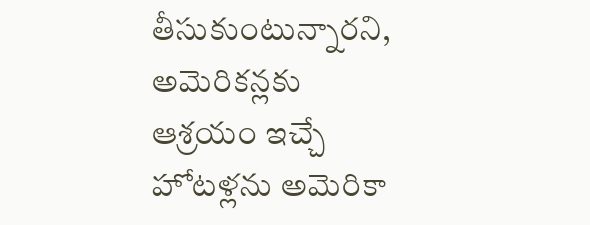తీసుకుంటున్నారని, అమెరికన్లకు ఆశ్రయం ఇచ్చే హోటళ్లను అమెరికా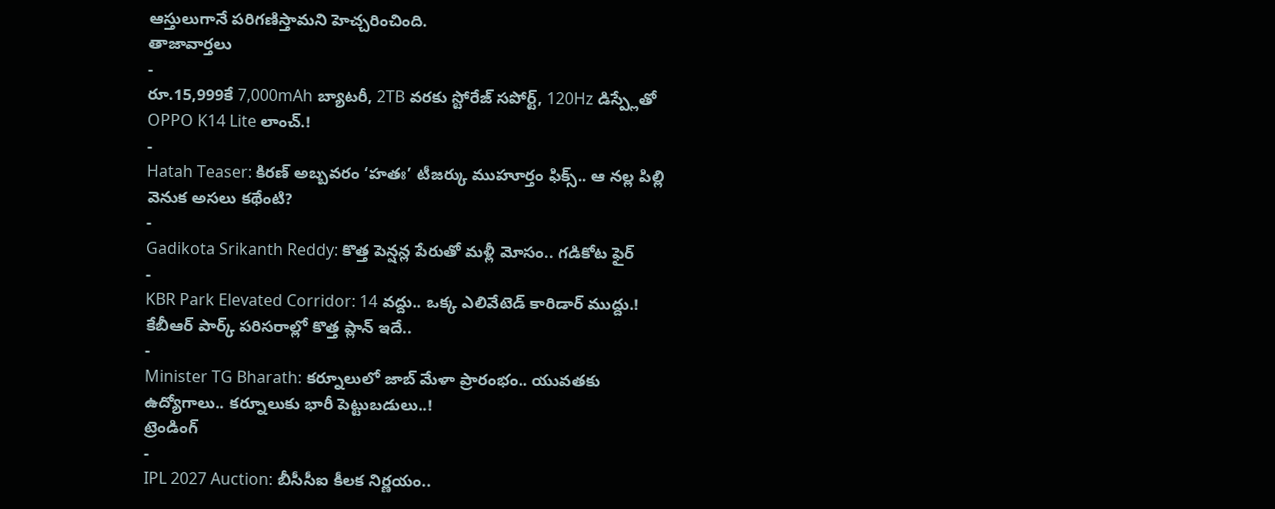ఆస్తులుగానే పరిగణిస్తామని హెచ్చరించింది.
తాజావార్తలు
-
రూ.15,999కే 7,000mAh బ్యాటరీ, 2TB వరకు స్టోరేజ్ సపోర్ట్, 120Hz డిస్ప్లేతో OPPO K14 Lite లాంచ్.!
-
Hatah Teaser: కిరణ్ అబ్బవరం ‘హతః’ టీజర్కు ముహూర్తం ఫిక్స్.. ఆ నల్ల పిల్లి వెనుక అసలు కథేంటి?
-
Gadikota Srikanth Reddy: కొత్త పెన్షన్ల పేరుతో మళ్లీ మోసం.. గడికోట ఫైర్
-
KBR Park Elevated Corridor: 14 వద్దు.. ఒక్క ఎలివేటెడ్ కారిడార్ ముద్దు.! కేబీఆర్ పార్క్ పరిసరాల్లో కొత్త ప్లాన్ ఇదే..
-
Minister TG Bharath: కర్నూలులో జాబ్ మేళా ప్రారంభం.. యువతకు ఉద్యోగాలు.. కర్నూలుకు భారీ పెట్టుబడులు..!
ట్రెండింగ్
-
IPL 2027 Auction: బీసీసీఐ కీలక నిర్ణయం..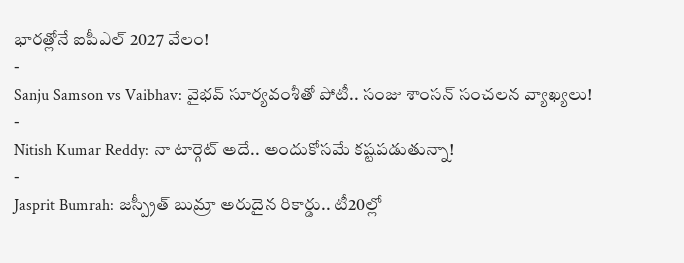భారత్లోనే ఐపీఎల్ 2027 వేలం!
-
Sanju Samson vs Vaibhav: వైభవ్ సూర్యవంశీతో పోటీ.. సంజు శాంసన్ సంచలన వ్యాఖ్యలు!
-
Nitish Kumar Reddy: నా టార్గెట్ అదే.. అందుకోసమే కష్టపడుతున్నా!
-
Jasprit Bumrah: జస్ప్రీత్ బుమ్రా అరుదైన రికార్డు.. టీ20ల్లో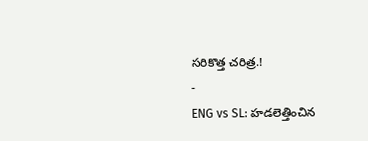సరికొత్త చరిత్ర.!
-
ENG vs SL: హడలెత్తించిన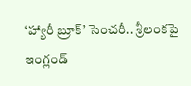‘హ్యారీ బ్రూక్’ సెంచరీ.. శ్రీలంకపై ఇంగ్లండ్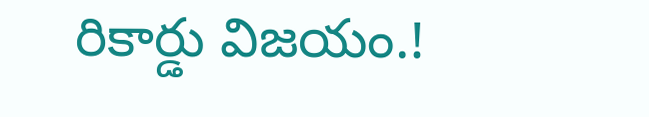రికార్డు విజయం.!